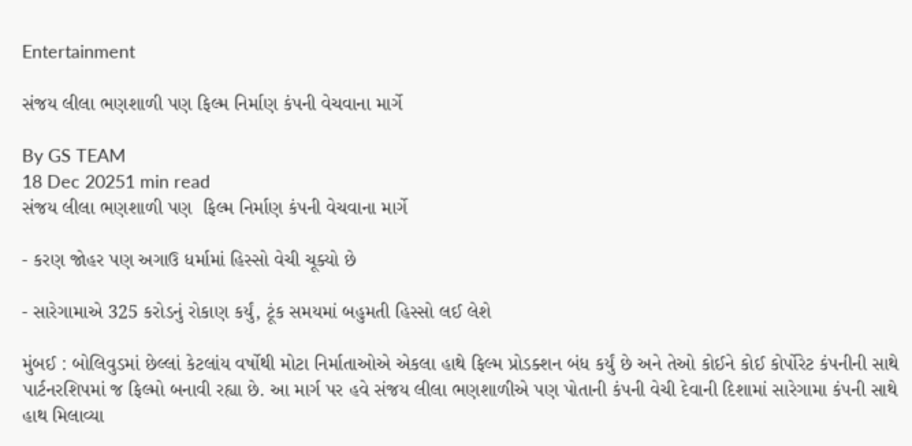Entertainment

સંજય લીલા ભણશાળી પણ ફિલ્મ નિર્માણ કંપની વેચવાના માર્ગે

By GS TEAM
18 Dec 20251 min read
સંજય લીલા ભણશાળી પણ  ફિલ્મ નિર્માણ કંપની વેચવાના માર્ગે

- કરણ જોહર પણ અગાઉ ધર્મામાં હિસ્સો વેચી ચૂક્યો છે

- સારેગામાએ 325 કરોડનું રોકાણ કર્યું, ટૂંક સમયમાં બહુમતી હિસ્સો લઈ લેશે

મુંબઈ : બોલિવુડમાં છેલ્લાં કેટલાંય વર્ષોથી મોટા નિર્માતાઓએ એકલા હાથે ફિલ્મ પ્રોડક્શન બંધ કર્યું છે અને તેઓ કોઈને કોઈ કોર્પોરેટ કંપનીની સાથે પાર્ટનરશિપમાં જ ફિલ્મો બનાવી રહ્યા છે. આ માર્ગ પર હવે સંજય લીલા ભણશાળીએ પણ પોતાની કંપની વેચી દેવાની દિશામાં સારેગામા કંપની સાથે હાથ મિલાવ્યા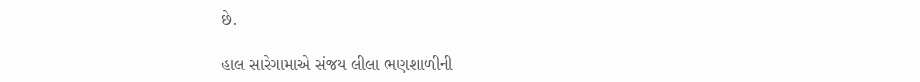છે.

હાલ સારેગામાએ સંજય લીલા ભણશાળીની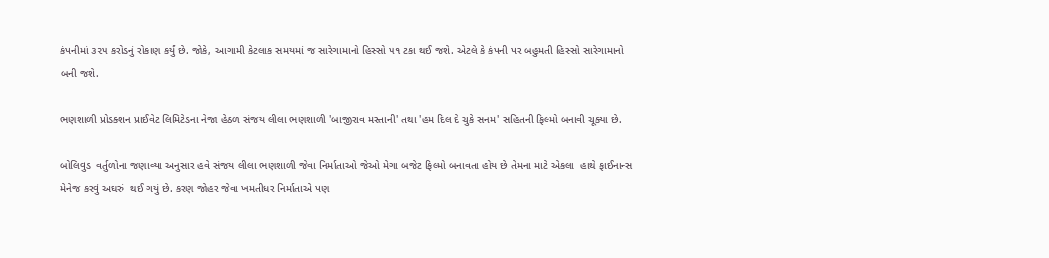કંપનીમાં ૩૨૫ કરોડનું રોકાણ કર્યું છે. જોકે, આગામી કેટલાક સમયમાં જ સારેગામાનો હિસ્સો ૫૧ ટકા થઈ જશે. એટલે કે કંપની પર બહુમતી હિસ્સો સારેગામાનો બની જશે.

ભણશાળી પ્રોડક્શન પ્રાઈવેટ લિમિટેડના નેજા હેઠળ સંજય લીલા ભણશાળી 'બાજીરાવ મસ્તાની' તથા 'હમ દિલ દે ચુકે સનમ' સહિતની ફિલ્મો બનાવી ચૂક્યા છે.

બોલિવુડ  વર્તુળોના જણાવ્યા અનુસાર હવે સંજય લીલા ભણશાળી જેવા નિર્માતાઓ જેઓ મેગા બજેટ ફિલ્મો બનાવતા હોય છે તેમના માટે એકલા  હાથે ફાઈનાન્સ મેનેજ કરવું અઘરું  થઈ ગયું છે. કરણ જોહર જેવા ખમતીધર નિર્માતાએ પણ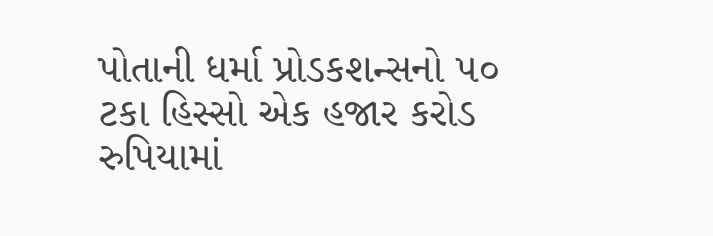પોતાની ધર્મા પ્રોડકશન્સનો ૫૦ ટકા હિસ્સો એક હજાર કરોડ રુપિયામાં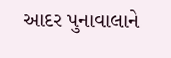આદર પુનાવાલાને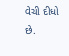વેચી દીધો છે.